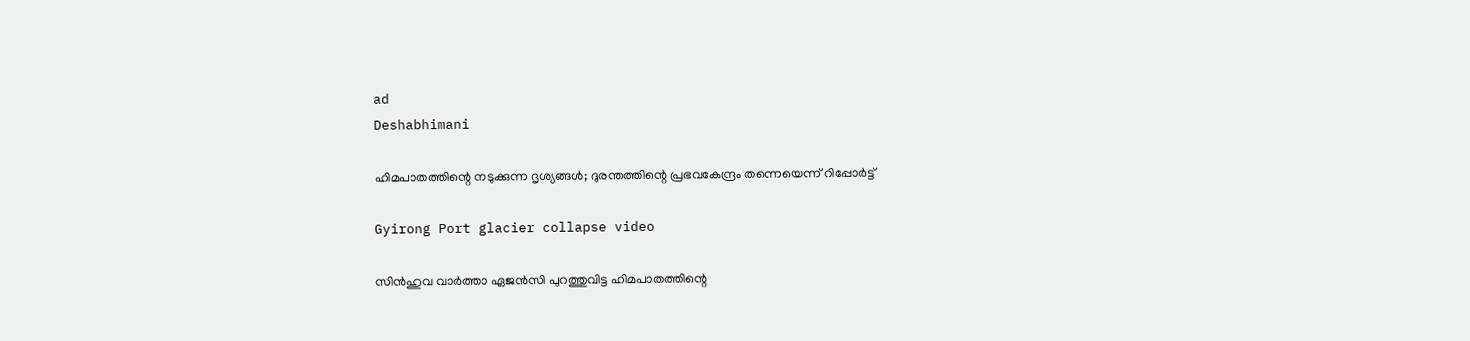ad
Deshabhimani

ഹിമപാതത്തിന്റെ നടുക്കുന്ന ദൃശ്യങ്ങൾ; ദുരന്തത്തിന്റെ പ്രഭവകേന്ദ്രം തന്നെയെന്ന് റിപ്പോർട്ട്

Gyirong Port glacier collapse video

സിൻഹുവ വാർത്താ ഏജൻസി പുറത്തുവിട്ട ഹിമപാതത്തിന്റെ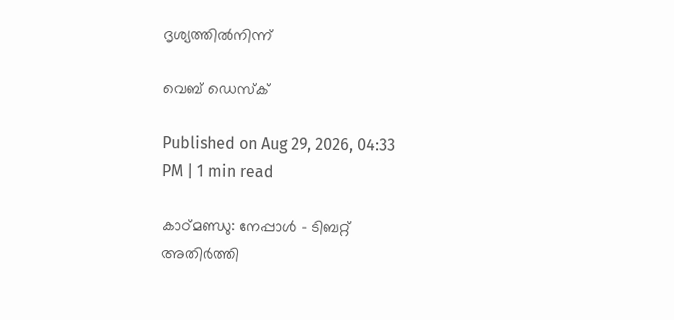ദൃശ്യത്തിൽനിന്ന്

വെബ് ഡെസ്ക്

Published on Aug 29, 2026, 04:33 PM | 1 min read

കാഠ്മണ്ഡു: നേപ്പാൾ - ടിബറ്റ് അതിർത്തി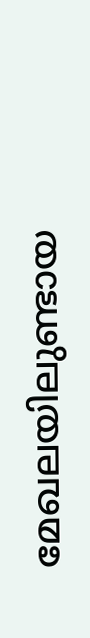മേഖലയിലുണ്ടായ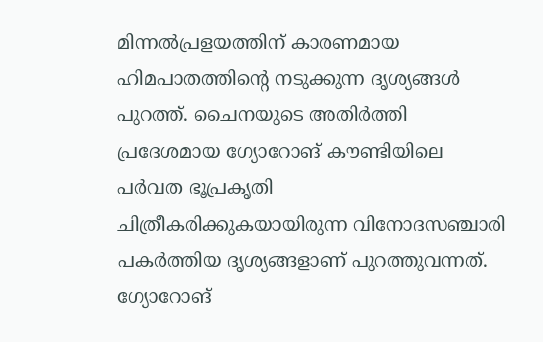മിന്നൽപ്രളയത്തിന് കാരണമായ ഹിമപാതത്തിന്റെ നടുക്കുന്ന ദൃശ്യങ്ങൾ പുറത്ത്. ചൈനയുടെ അതിർത്തി പ്രദേശമായ ഗ്യോറോങ് കൗണ്ടിയിലെ പർവത ഭൂപ്രകൃതി ചിത്രീകരിക്കുകയായിരുന്ന വിനോദസഞ്ചാരി പകർത്തിയ ദൃശ്യങ്ങളാണ് പുറത്തുവന്നത്. ഗ്യോറോങ്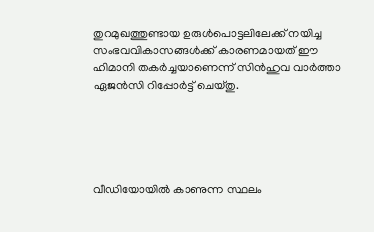തുറമുഖത്തുണ്ടായ ഉരുൾപൊട്ടലിലേക്ക് നയിച്ച സംഭവവികാസങ്ങൾക്ക് കാരണമായത് ഈ ഹിമാനി തകർച്ചയാണെന്ന് സിൻഹുവ വാർത്താ ഏജൻസി റിപ്പോർട്ട് ചെയ്തു.





വീഡിയോയിൽ കാണുന്ന സ്ഥലം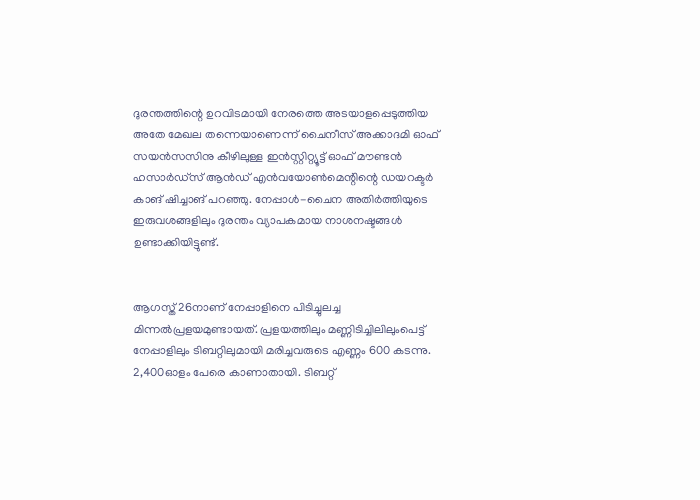ദുരന്തത്തിന്റെ ഉറവിടമായി നേരത്തെ അടയാളപ്പെടുത്തിയ അതേ മേഖല തന്നെയാണെന്ന് ചൈനീസ് അക്കാദമി ഓഫ് സയൻസസിനു കീഴിലുള്ള ഇൻസ്റ്റിറ്റ്യൂട്ട് ഓഫ് മൗണ്ടൻ ഹസാർഡ്സ് ആൻഡ് എൻവയോൺമെന്റിന്റെ ഡയറക്ടർ കാങ് ഷിച്ചാങ് പറഞ്ഞു. നേപ്പാൾ-ചൈന അതിർത്തിയുടെ ഇരുവശങ്ങളിലും ദുരന്തം വ്യാപകമായ നാശനഷ്ടങ്ങൾ ഉണ്ടാക്കിയിട്ടുണ്ട്.


ആഗസ്ത് 26നാണ് നേപ്പാളിനെ പിടിച്ചുലച്ച മിന്നൽപ്രളയമുണ്ടായത്. പ്രളയത്തിലും മണ്ണിടിച്ചിലിലുംപെട്ട് നേപ്പാളിലും ടിബറ്റിലുമായി മരിച്ചവരുടെ എണ്ണം 600 കടന്നു. 2,400ഓളം പേരെ കാണാതായി. ടിബറ്റ്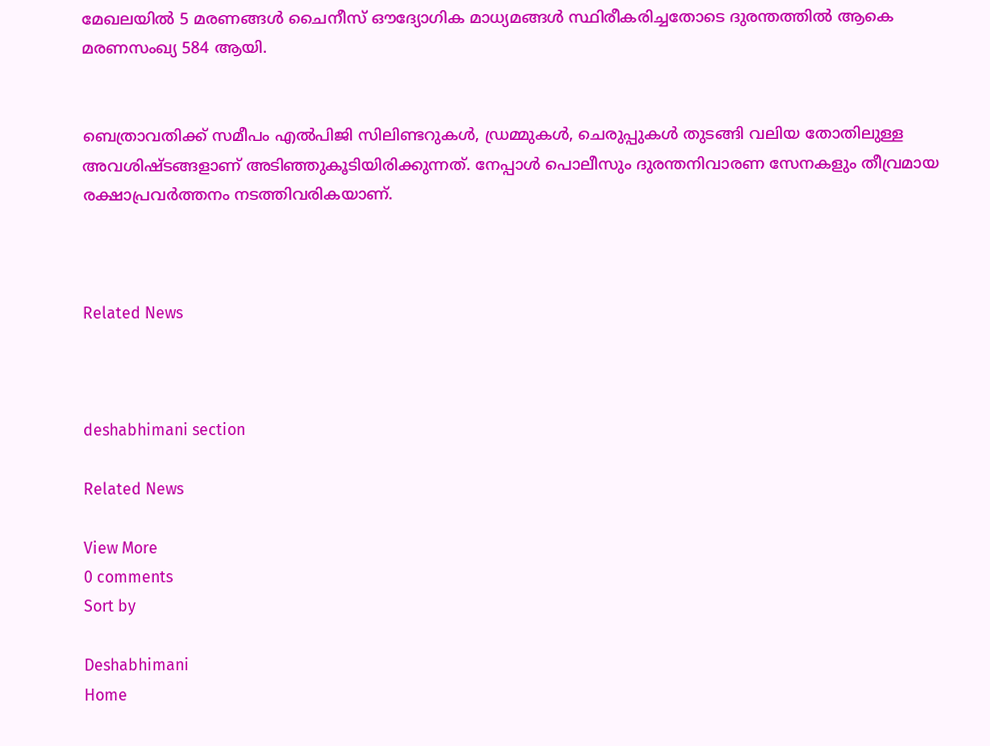മേഖലയിൽ 5 മരണങ്ങൾ ചൈനീസ് ഔദ്യോഗിക മാധ്യമങ്ങൾ സ്ഥിരീകരിച്ചതോടെ ദുരന്തത്തിൽ ആകെ മരണസംഖ്യ 584 ആയി.


ബെത്രാവതിക്ക് സമീപം എൽപിജി സിലിണ്ടറുകൾ, ഡ്രമ്മുകൾ, ചെരുപ്പുകൾ തുടങ്ങി വലിയ തോതിലുള്ള അവശിഷ്ടങ്ങളാണ് അടിഞ്ഞുകൂടിയിരിക്കുന്നത്. നേപ്പാൾ പൊലീസും ദുരന്തനിവാരണ സേനകളും തീവ്രമായ രക്ഷാപ്രവർത്തനം നടത്തിവരികയാണ്.



Related News



deshabhimani section

Related News

View More
0 comments
Sort by

Deshabhimani
Home